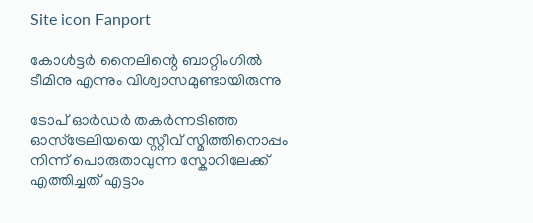Site icon Fanport

കോള്‍ട്ടര്‍ നൈലിന്റെ ബാറ്റിംഗില്‍ ടീമിനു എന്നും വിശ്വാസമുണ്ടായിരുന്നു

ടോപ് ഓര്‍ഡര്‍ തകര്‍ന്നടിഞ്ഞ ഓസ്ട്രേലിയയെ സ്റ്റീവ് സ്മിത്തിനൊപ്പം നിന്ന് പൊരുതാവുന്ന സ്കോറിലേക്ക് എത്തിച്ചത് എട്ടാം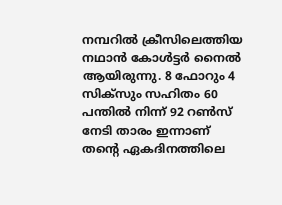നമ്പറില്‍ ക്രീസിലെത്തിയ നഥാന്‍ കോള്‍ട്ടര്‍ നൈല്‍ ആയിരുന്നു. 8 ഫോറും 4 സിക്സും സഹിതം 60 പന്തില്‍ നിന്ന് 92 റണ്‍സ് നേടി താരം ഇന്നാണ് തന്റെ ഏകദിനത്തിലെ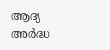ആദ്യ അര്‍ദ്ധ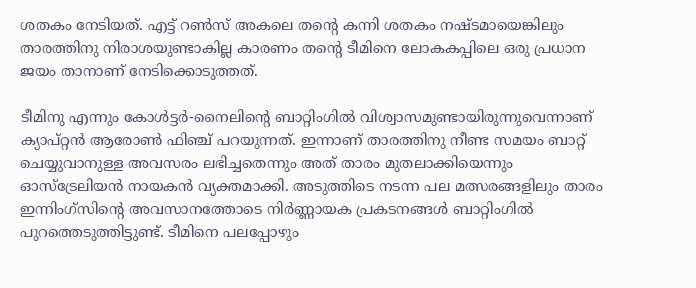ശതകം നേടിയത്. എട്ട് റണ്‍സ് അകലെ തന്റെ കന്നി ശതകം നഷ്ടമായെങ്കിലും താരത്തിനു നിരാശയുണ്ടാകില്ല കാരണം തന്റെ ടീമിനെ ലോകകപ്പിലെ ഒരു പ്രധാന ജയം താനാണ് നേടിക്കൊടുത്തത്.

ടീമിനു എന്നും കോള്‍ട്ടര്‍-നൈലിന്റെ ബാറ്റിംഗില്‍ വിശ്വാസമുണ്ടായിരുന്നുവെന്നാണ് ക്യാപ്റ്റന്‍ ആരോണ്‍ ഫിഞ്ച് പറയുന്നത്. ഇന്നാണ് താരത്തിനു നീണ്ട സമയം ബാറ്റ് ചെയ്യുവാനുള്ള അവസരം ലഭിച്ചതെന്നും അത് താരം മുതലാക്കിയെന്നും ഓസ്ട്രേലിയന്‍ നായകന്‍ വ്യക്തമാക്കി. അടുത്തിടെ നടന്ന പല മത്സരങ്ങളിലും താരം ഇന്നിംഗ്സിന്റെ അവസാനത്തോടെ നിര്‍ണ്ണായക പ്രകടനങ്ങള്‍ ബാറ്റിംഗില്‍ പുറത്തെടുത്തിട്ടുണ്ട്. ടീമിനെ പലപ്പോഴും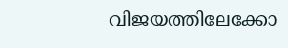വിജയത്തിലേക്കോ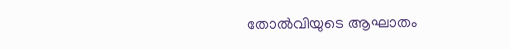തോല്‍വിയുടെ ആഘാതം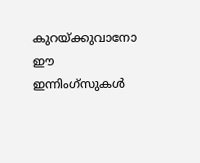കുറയ്ക്കുവാനോ ഈ ഇന്നിംഗ്സുകള്‍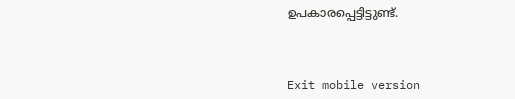ഉപകാരപ്പെട്ടിട്ടുണ്ട്.



Exit mobile version